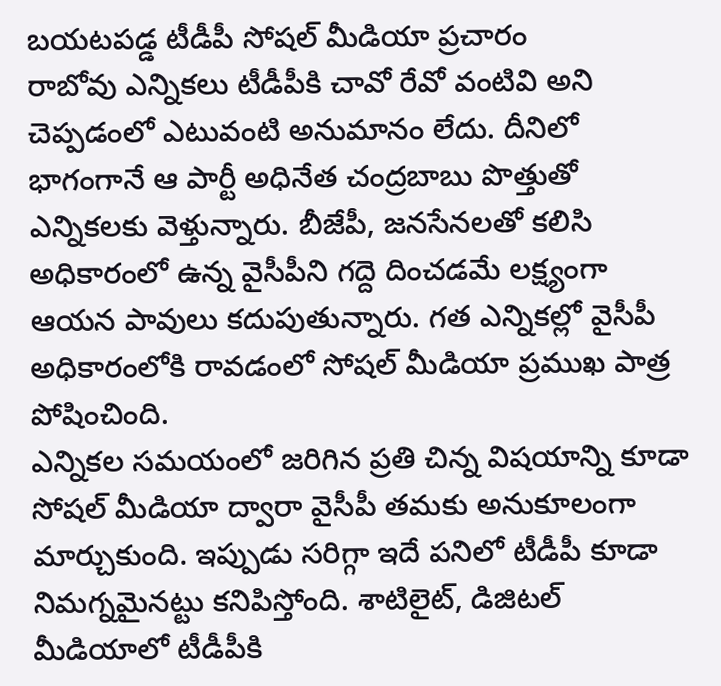బయటపడ్డ టీడీపీ సోషల్ మీడియా ప్రచారం
రాబోవు ఎన్నికలు టీడీపీకి చావో రేవో వంటివి అని చెప్పడంలో ఎటువంటి అనుమానం లేదు. దీనిలో భాగంగానే ఆ పార్టీ అధినేత చంద్రబాబు పొత్తుతో ఎన్నికలకు వెళ్తున్నారు. బీజేపీ, జనసేనలతో కలిసి అధికారంలో ఉన్న వైసీపీని గద్దె దించడమే లక్ష్యంగా ఆయన పావులు కదుపుతున్నారు. గత ఎన్నికల్లో వైసీపీ అధికారంలోకి రావడంలో సోషల్ మీడియా ప్రముఖ పాత్ర పోషించింది.
ఎన్నికల సమయంలో జరిగిన ప్రతి చిన్న విషయాన్ని కూడా సోషల్ మీడియా ద్వారా వైసీపీ తమకు అనుకూలంగా మార్చుకుంది. ఇప్పుడు సరిగ్గా ఇదే పనిలో టీడీపీ కూడా నిమగ్నమైనట్టు కనిపిస్తోంది. శాటిలైట్, డిజిటల్ మీడియాలో టీడీపీకి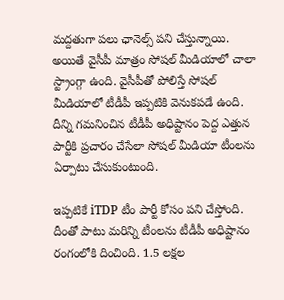మద్దతుగా పలు ఛానెల్స్ పని చేస్తున్నాయి. అయితే వైసీపీ మాత్రం సోషల్ మీడియాలో చాలా స్ట్రాంగ్గా ఉంది. వైసీపీతో పోలిస్తే సోషల్ మీడియాలో టీడీపీ ఇప్పటికి వెనుకపడే ఉంది. దీన్ని గమనించిన టీడీపీ అధిష్టానం పెద్ద ఎత్తున పార్టీకి ప్రచారం చేసేలా సోషల్ మీడియా టీంలను ఏర్పాటు చేసుకుంటుంది.

ఇప్పటికే iTDP టీం పార్టీ కోసం పని చేస్తోంది. దీంతో పాటు మరిన్ని టీంలను టీడీపీ అధిష్టానం రంగంలోకి దించింది. 1.5 లక్షల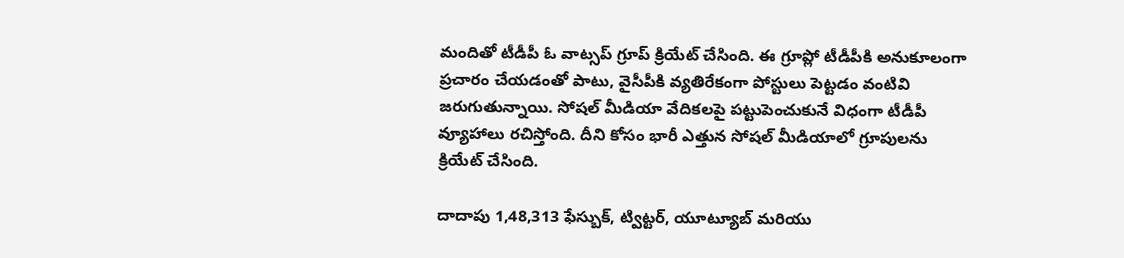మందితో టీడీపీ ఓ వాట్సప్ గ్రూప్ క్రియేట్ చేసింది. ఈ గ్రూప్లో టీడీపీకి అనుకూలంగా ప్రచారం చేయడంతో పాటు, వైసీపీకి వ్యతిరేకంగా పోస్టులు పెట్టడం వంటివి జరుగుతున్నాయి. సోషల్ మీడియా వేదికలపై పట్టుపెంచుకునే విధంగా టీడీపీ వ్యూహాలు రచిస్తోంది. దీని కోసం భారీ ఎత్తున సోషల్ మీడియాలో గ్రూపులను క్రియేట్ చేసింది.

దాదాపు 1,48,313 ఫేస్బుక్, ట్విట్టర్, యూట్యూబ్ మరియు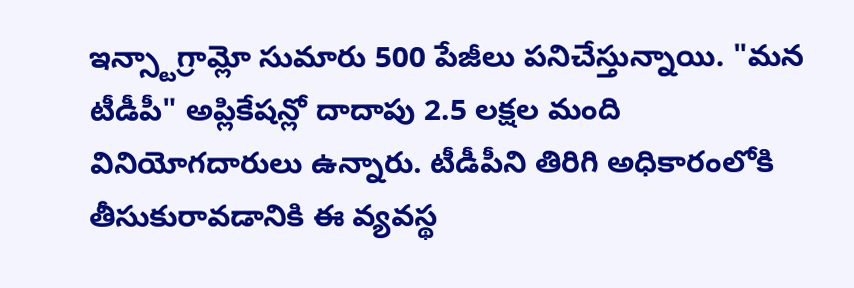ఇన్స్టాగ్రామ్లో సుమారు 500 పేజీలు పనిచేస్తున్నాయి. "మన టీడీపీ" అప్లికేషన్లో దాదాపు 2.5 లక్షల మంది వినియోగదారులు ఉన్నారు. టీడీపీని తిరిగి అధికారంలోకి తీసుకురావడానికి ఈ వ్యవస్థ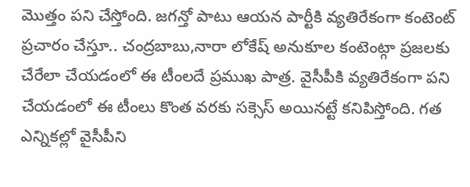మొత్తం పని చేస్తోంది. జగన్తో పాటు ఆయన పార్టీకి వ్యతిరేకంగా కంటెంట్ ప్రచారం చేస్తూ.. చంద్రబాబు,నారా లోకేష్ అనుకూల కంటెంట్గా ప్రజలకు చేరేలా చేయడంలో ఈ టీంలదే ప్రముఖ పాత్ర. వైసీపీకి వ్యతిరేకంగా పని చేయడంలో ఈ టీంలు కొంత వరకు సక్సెస్ అయినట్టే కనిపిస్తోంది. గత ఎన్నికల్లో వైసీపీని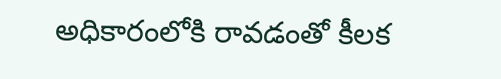అధికారంలోకి రావడంతో కీలక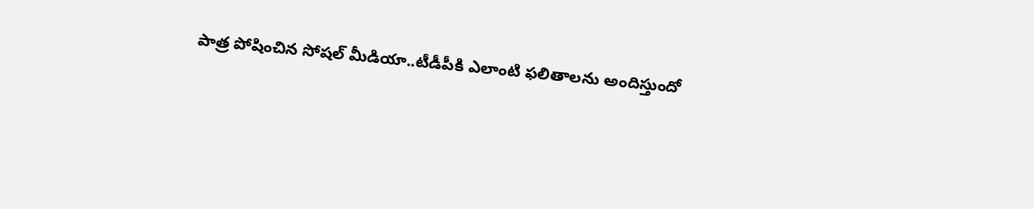పాత్ర పోషించిన సోషల్ మీడియా..టీడీపీకి ఎలాంటి ఫలితాలను అందిస్తుందో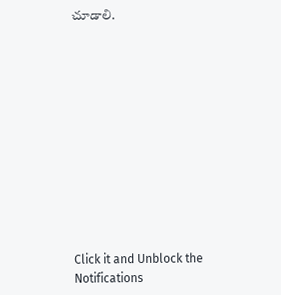చూడాలి.












Click it and Unblock the Notifications